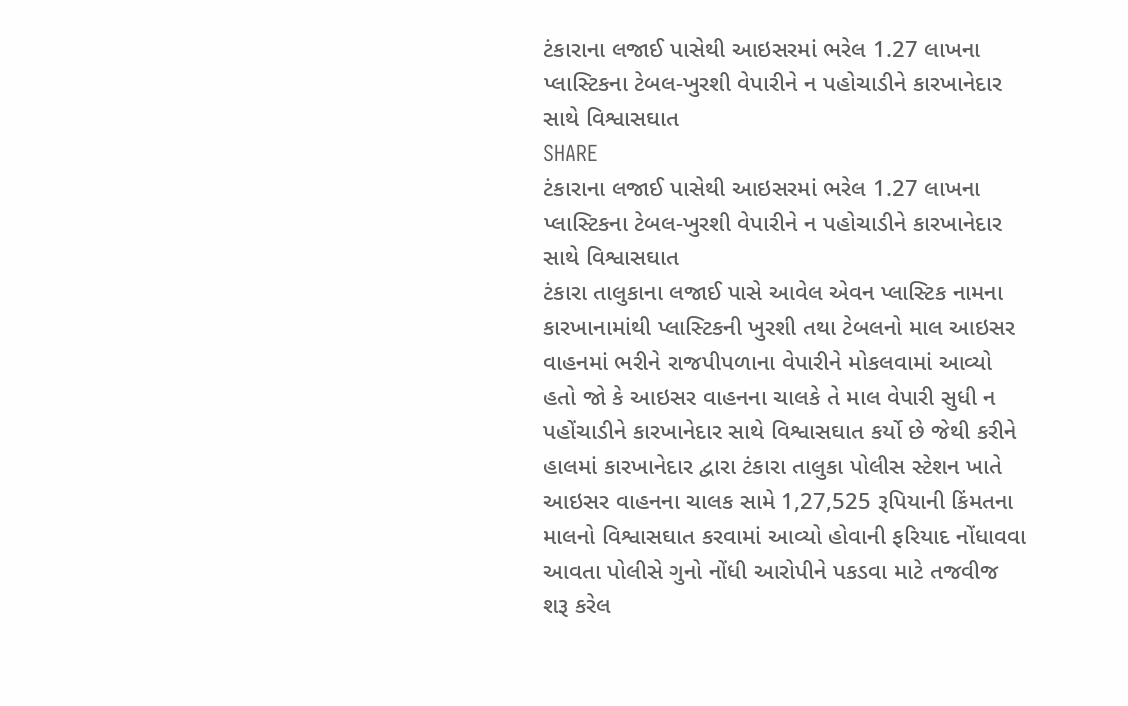ટંકારાના લજાઈ પાસેથી આઇસરમાં ભરેલ 1.27 લાખના પ્લાસ્ટિકના ટેબલ-ખુરશી વેપારીને ન પહોચાડીને કારખાનેદાર સાથે વિશ્વાસઘાત
SHARE
ટંકારાના લજાઈ પાસેથી આઇસરમાં ભરેલ 1.27 લાખના પ્લાસ્ટિકના ટેબલ-ખુરશી વેપારીને ન પહોચાડીને કારખાનેદાર સાથે વિશ્વાસઘાત
ટંકારા તાલુકાના લજાઈ પાસે આવેલ એવન પ્લાસ્ટિક નામના કારખાનામાંથી પ્લાસ્ટિકની ખુરશી તથા ટેબલનો માલ આઇસર વાહનમાં ભરીને રાજપીપળાના વેપારીને મોકલવામાં આવ્યો હતો જો કે આઇસર વાહનના ચાલકે તે માલ વેપારી સુધી ન પહોંચાડીને કારખાનેદાર સાથે વિશ્વાસઘાત કર્યો છે જેથી કરીને હાલમાં કારખાનેદાર દ્વારા ટંકારા તાલુકા પોલીસ સ્ટેશન ખાતે આઇસર વાહનના ચાલક સામે 1,27,525 રૂપિયાની કિંમતના માલનો વિશ્વાસઘાત કરવામાં આવ્યો હોવાની ફરિયાદ નોંધાવવા આવતા પોલીસે ગુનો નોંધી આરોપીને પકડવા માટે તજવીજ શરૂ કરેલ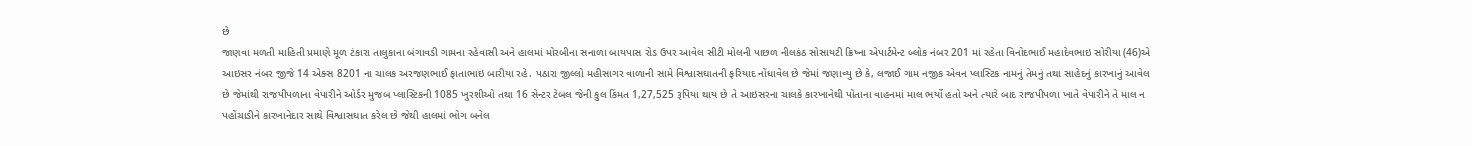છે
જાણવા મળતી માહિતી પ્રમાણે મૂળ ટંકારા તાલુકાના બંગાવડી ગામના રહેવાસી અને હાલમાં મોરબીના સનાળા બાયપાસ રોડ ઉપર આવેલ સીટી મોલની પાછળ નીલકંઠ સોસાયટી ક્રિષ્ના એપાર્ટમેન્ટ બ્લોક નંબર 201 માં રહેતા વિનોદભાઈ મહાદેવભાઇ સોરીયા (46)એ આઇસર નંબર જીજે 14 એક્સ 8201 ના ચાલક અરજણભાઈ ફાતાભાઇ બારીયા રહે. પઠારા જીલ્લો મહીસાગર વાળાની સામે વિશ્વાસઘાતની ફરિયાદ નોંધાવેલ છે જેમાં જણાવ્યુ છે કે, લજાઈ ગામ નજીક એવન પ્લાસ્ટિક નામનું તેમનું તથા સાહેદનું કારખાનું આવેલ છે જેમાંથી રાજપીપળાના વેપારીને ઓર્ડર મુજબ પ્લાસ્ટિકની 1085 ખુરશીઓ તથા 16 સેન્ટર ટેબલ જેની કુલ કિંમત 1,27,525 રૂપિયા થાય છે તે આઇસરના ચાલકે કારખાનેથી પોતાના વાહનમાં માલ ભર્યો હતો અને ત્યારે બાદ રાજપીપળા ખાતે વેપારીને તે માલ ન પહોંચાડીને કારખાનેદાર સાથે વિશ્વાસઘાત કરેલ છે જેથી હાલમાં ભોગ બનેલ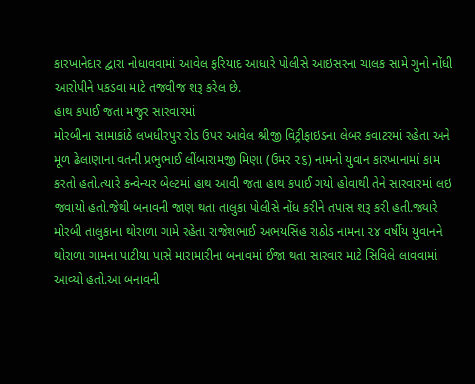કારખાનેદાર દ્વારા નોધાવવામાં આવેલ ફરિયાદ આધારે પોલીસે આઇસરના ચાલક સામે ગુનો નોંધી આરોપીને પકડવા માટે તજવીજ શરૂ કરેલ છે.
હાથ કપાઈ જતા મજુર સારવારમાં
મોરબીના સામાકાંઠે લખધીરપુર રોડ ઉપર આવેલ શ્રીજી વિટ્રીફાઇડના લેબર કવાટરમાં રહેતા અને મૂળ ઢેલાણાના વતની પ્રભુભાઈ લીંબારામજી મિણા (ઉમર ૨૬) નામનો યુવાન કારખાનામાં કામ કરતો હતો.ત્યારે કન્વેન્યર બેલ્ટમાં હાથ આવી જતા હાથ કપાઈ ગયો હોવાથી તેને સારવારમાં લઇ જવાયો હતો.જેથી બનાવની જાણ થતા તાલુકા પોલીસે નોંધ કરીને તપાસ શરૂ કરી હતી.જ્યારે મોરબી તાલુકાના થોરાળા ગામે રહેતા રાજેશભાઈ અભયસિંહ રાઠોડ નામના ૨૪ વર્ષીય યુવાનને થોરાળા ગામના પાટીયા પાસે મારામારીના બનાવમાં ઈજા થતા સારવાર માટે સિવિલે લાવવામાં આવ્યો હતો.આ બનાવની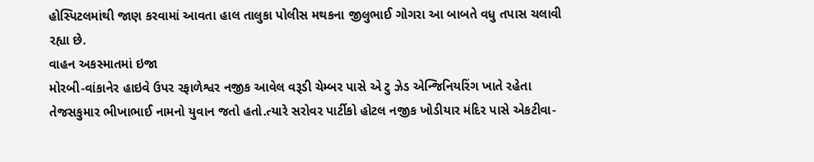હોસ્પિટલમાંથી જાણ કરવામાં આવતા હાલ તાલુકા પોલીસ મથકના જીલુભાઈ ગોગરા આ બાબતે વધુ તપાસ ચલાવી રહ્યા છે.
વાહન અકસ્માતમાં ઇજા
મોરબી-વાંકાનેર હાઇવે ઉપર રફાળેશ્વર નજીક આવેલ વરૂડી ચેમ્બર પાસે એ ટુ ઝેડ એન્જિનિયરિંગ ખાતે રહેતા તેજસકુમાર ભીખાભાઈ નામનો યુવાન જતો હતો.ત્યારે સરોવર પાર્ટીકો હોટલ નજીક ખોડીયાર મંદિર પાસે એકટીવા-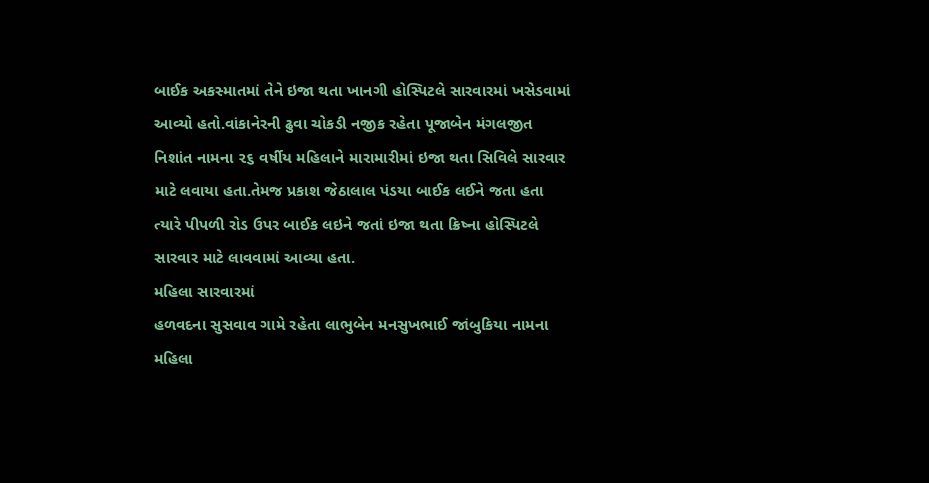બાઈક અકસ્માતમાં તેને ઇજા થતા ખાનગી હોસ્પિટલે સારવારમાં ખસેડવામાં આવ્યો હતો.વાંકાનેરની ઢુવા ચોકડી નજીક રહેતા પૂજાબેન મંગલજીત નિશાંત નામના ૨૬ વર્ષીય મહિલાને મારામારીમાં ઇજા થતા સિવિલે સારવાર માટે લવાયા હતા.તેમજ પ્રકાશ જેઠાલાલ પંડયા બાઈક લઈને જતા હતા ત્યારે પીપળી રોડ ઉપર બાઈક લઇને જતાં ઇજા થતા ક્રિષ્ના હોસ્પિટલે સારવાર માટે લાવવામાં આવ્યા હતા.
મહિલા સારવારમાં
હળવદના સુસવાવ ગામે રહેતા લાભુબેન મનસુખભાઈ જાંબુકિયા નામના મહિલા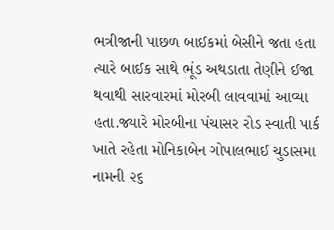ભત્રીજાની પાછળ બાઈકમાં બેસીને જતા હતા ત્યારે બાઈક સાથે ભૂંડ અથડાતા તેણીને ઈજા થવાથી સારવારમાં મોરબી લાવવામાં આવ્યા હતા.જ્યારે મોરબીના પંચાસર રોડ સ્વાતી પાર્ક ખાતે રહેતા મોનિકાબેન ગોપાલભાઈ ચુડાસમા નામની ૨૬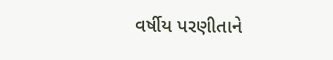વર્ષીય પરણીતાને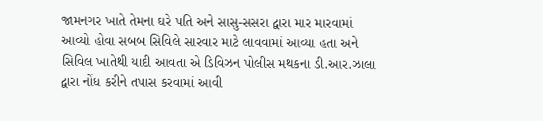જામનગર ખાતે તેમના ઘરે પતિ અને સાસુ-સસરા દ્વારા માર મારવામાં આવ્યો હોવા સબબ સિવિલે સારવાર માટે લાવવામાં આવ્યા હતા અને સિવિલ ખાતેથી યાદી આવતા એ ડિવિઝન પોલીસ મથકના ડી.આર.ઝાલા દ્વારા નોંધ કરીને તપાસ કરવામાં આવી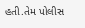હતી.તેમ પોલીસ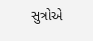સુત્રોએ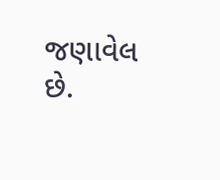જણાવેલ છે.